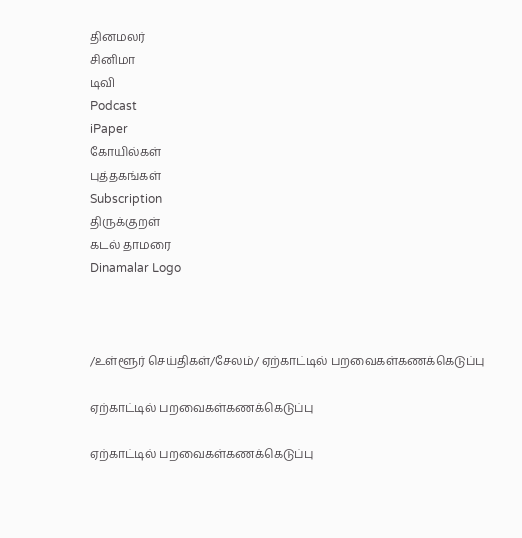தினமலர்
சினிமா
டிவி
Podcast
iPaper
கோயில்கள்
புத்தகங்கள்
Subscription
திருக்குறள்
கடல் தாமரை
Dinamalar Logo



/உள்ளூர் செய்திகள்/சேலம்/ ஏற்காட்டில் பறவைகள்கணக்கெடுப்பு

ஏற்காட்டில் பறவைகள்கணக்கெடுப்பு

ஏற்காட்டில் பறவைகள்கணக்கெடுப்பு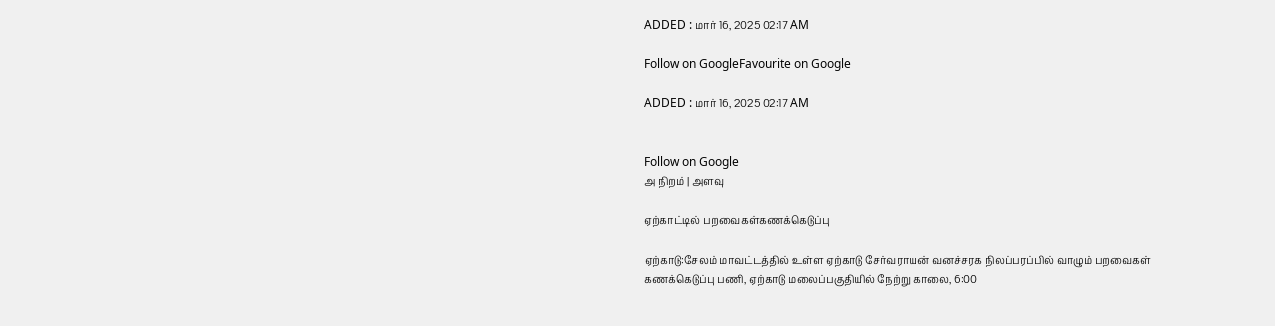ADDED : மார் 16, 2025 02:17 AM

Follow on GoogleFavourite on Google

ADDED : மார் 16, 2025 02:17 AM


Follow on Google
அ நிறம் | அளவு

ஏற்காட்டில் பறவைகள்கணக்கெடுப்பு

ஏற்காடு:சேலம் மாவட்டத்தில் உள்ள ஏற்காடு சேர்வராயன் வனச்சரக நிலப்பரப்பில் வாழும் பறவைகள் கணக்கெடுப்பு பணி, ஏற்காடு மலைப்பகுதியில் நேற்று காலை, 6:00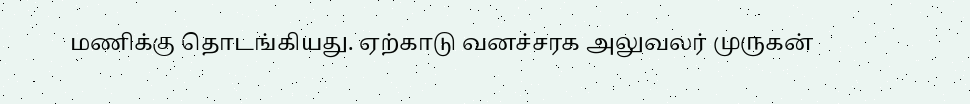மணிக்கு தொடங்கியது. ஏற்காடு வனச்சரக அலுவலர் முருகன்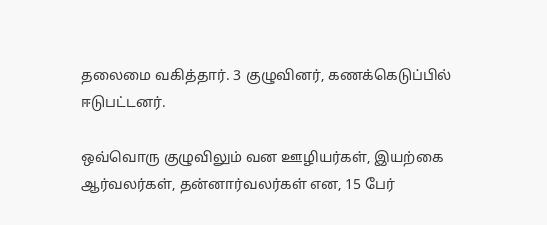தலைமை வகித்தார். 3 குழுவினர், கணக்கெடுப்பில் ஈடுபட்டனர்.

ஒவ்வொரு குழுவிலும் வன ஊழியர்கள், இயற்கை ஆர்வலர்கள், தன்னார்வலர்கள் என, 15 பேர்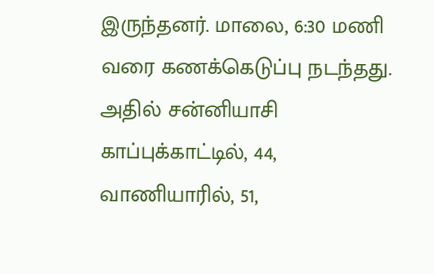இருந்தனர். மாலை, 6:30 மணி வரை கணக்கெடுப்பு நடந்தது. அதில் சன்னியாசி காப்புக்காட்டில், 44, வாணியாரில், 51,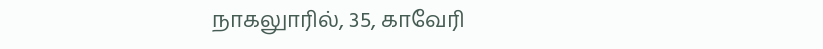நாகலுாரில், 35, காவேரி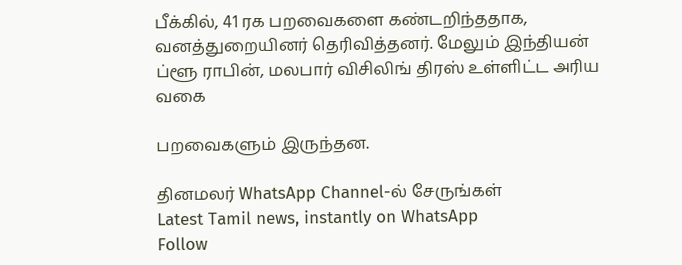பீக்கில், 41 ரக பறவைகளை கண்டறிந்ததாக, வனத்துறையினர் தெரிவித்தனர். மேலும் இந்தியன் ப்ளூ ராபின், மலபார் விசிலிங் திரஸ் உள்ளிட்ட அரிய வகை

பறவைகளும் இருந்தன.

தினமலர் WhatsApp Channel-ல் சேருங்கள்
Latest Tamil news, instantly on WhatsApp
Follow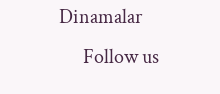Dinamalar
      Follow us